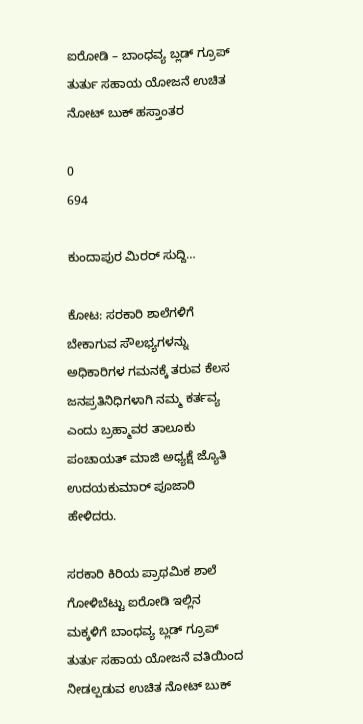ಐರೋಡಿ – ಬಾಂಧವ್ಯ ಬ್ಲಡ್ ಗ್ರೂಪ್ ತುರ್ತು ಸಹಾಯ ಯೋಜನೆ ಉಚಿತ ನೋಟ್ ಬುಕ್ ಹಸ್ತಾಂತರ

0
694

ಕುಂದಾಪುರ ಮಿರರ್ ಸುದ್ದಿ…

ಕೋಟ: ಸರಕಾರಿ ಶಾಲೆಗಳಿಗೆ ಬೇಕಾಗುವ ಸೌಲಭ್ಯಗಳನ್ನು ಅಧಿಕಾರಿಗಳ ಗಮನಕ್ಕೆ ತರುವ ಕೆಲಸ ಜನಪ್ರತಿನಿಧಿಗಳಾಗಿ ನಮ್ಮ ಕರ್ತವ್ಯ ಎಂದು ಬ್ರಹ್ಮಾವರ ತಾಲೂಕು ಪಂಚಾಯತ್ ಮಾಜಿ ಅಧ್ಯಕ್ಷೆ ಜ್ಯೊತಿ ಉದಯಕುಮಾರ್ ಪೂಜಾರಿ ಹೇಳಿದರು.

ಸರಕಾರಿ ಕಿರಿಯ ಪ್ರಾಥಮಿಕ ಶಾಲೆ ಗೋಳಿಬೆಟ್ಟು ಐರೋಡಿ ಇಲ್ಲಿನ ಮಕ್ಕಳಿಗೆ ಬಾಂಧವ್ಯ ಬ್ಲಡ್ ಗ್ರೂಪ್ ತುರ್ತು ಸಹಾಯ ಯೋಜನೆ ವತಿಯಿಂದ ನೀಡಲ್ಪಡುವ ಉಚಿತ ನೋಟ್ ಬುಕ್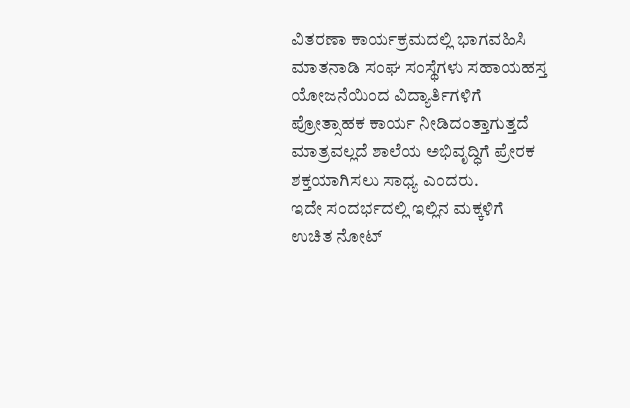ವಿತರಣಾ ಕಾರ್ಯಕ್ರಮದಲ್ಲಿ ಭಾಗವಹಿಸಿ ಮಾತನಾಡಿ ಸಂಘ ಸಂಸ್ಥೆಗಳು ಸಹಾಯಹಸ್ತ ಯೋಜನೆಯಿಂದ ವಿದ್ಯಾರ್ತಿಗಳಿಗೆ ಪ್ರೋತ್ಸಾಹಕ ಕಾರ್ಯ ನೀಡಿದಂತ್ತಾಗುತ್ತದೆ ಮಾತ್ರವಲ್ಲದೆ ಶಾಲೆಯ ಅಭಿವೃದ್ಧಿಗೆ ಪ್ರೇರಕ ಶಕ್ತಯಾಗಿಸಲು ಸಾಧ್ಯ ಎಂದರು.
ಇದೇ ಸಂದರ್ಭದಲ್ಲಿ ಇಲ್ಲಿನ ಮಕ್ಕಳಿಗೆ ಉಚಿತ ನೋಟ್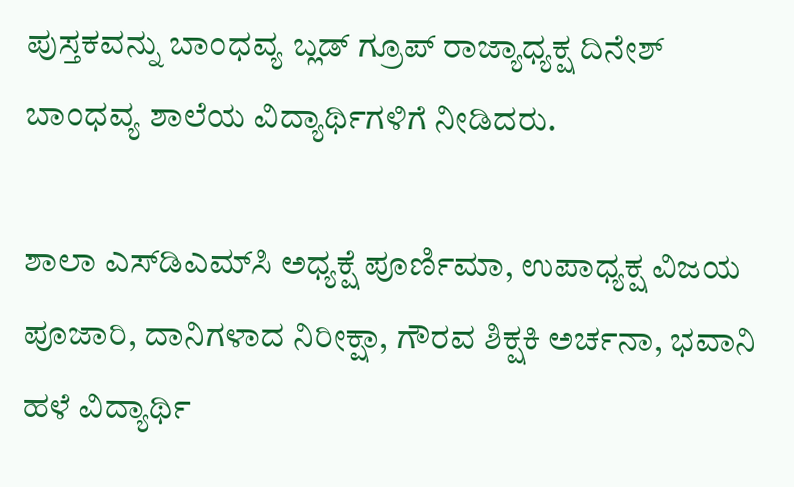ಪುಸ್ತಕವನ್ನು ಬಾಂಧವ್ಯ ಬ್ಲಡ್ ಗ್ರೂಪ್ ರಾಜ್ಯಾಧ್ಯಕ್ಷ ದಿನೇಶ್ ಬಾಂಧವ್ಯ ಶಾಲೆಯ ವಿದ್ಯಾರ್ಥಿಗಳಿಗೆ ನೀಡಿದರು.

ಶಾಲಾ ಎಸ್‍ಡಿಎಮ್‍ಸಿ ಅಧ್ಯಕ್ಷೆ ಪೂರ್ಣಿಮಾ, ಉಪಾಧ್ಯಕ್ಷ ವಿಜಯ ಪೂಜಾರಿ, ದಾನಿಗಳಾದ ನಿರೀಕ್ಷಾ, ಗೌರವ ಶಿಕ್ಷಕಿ ಅರ್ಚನಾ, ಭವಾನಿ ಹಳೆ ವಿದ್ಯಾರ್ಥಿ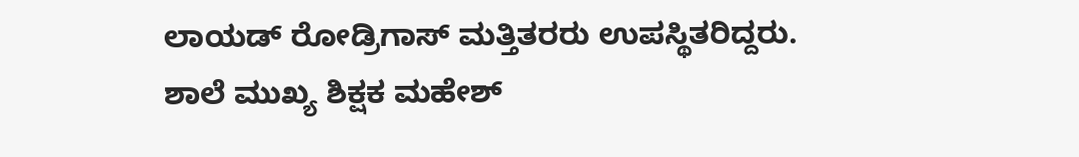ಲಾಯಡ್ ರೋಡ್ರಿಗಾಸ್ ಮತ್ತಿತರರು ಉಪಸ್ಥಿತರಿದ್ದರು. ಶಾಲೆ ಮುಖ್ಯ ಶಿಕ್ಷಕ ಮಹೇಶ್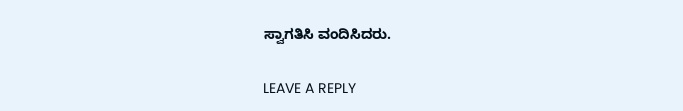ಸ್ವಾಗತಿಸಿ ವಂದಿಸಿದರು.

LEAVE A REPLY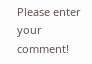Please enter your comment!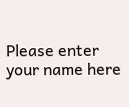Please enter your name here